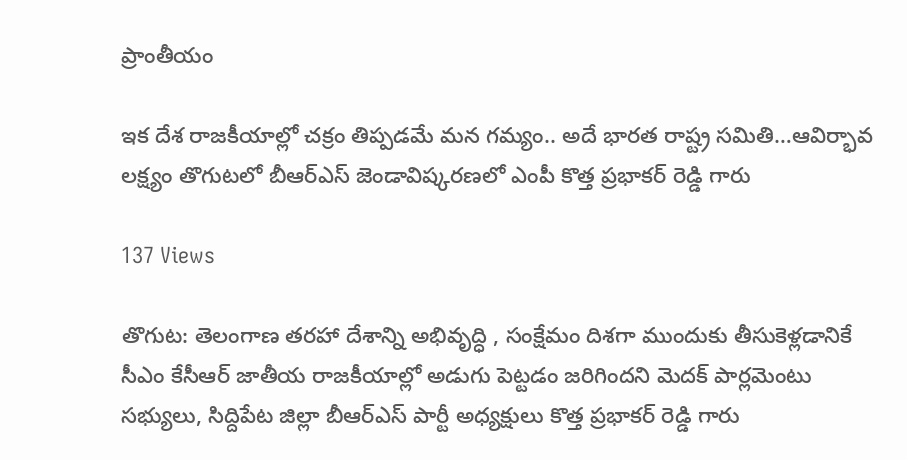ప్రాంతీయం

ఇక దేశ రాజకీయాల్లో చక్రం తిప్పడమే మన గమ్యం.. అదే భారత రాష్ట్ర సమితి…ఆవిర్భావ లక్ష్యం తొగుటలో బీఆర్ఎస్ జెండావిష్కరణలో ఎంపీ కొత్త ప్రభాకర్ రెడ్డి గారు

137 Views

తొగుట: తెలంగాణ తరహా దేశాన్ని అభివృద్ధి , సంక్షేమం దిశగా ముందుకు తీసుకెళ్లడానికే సీఎం కేసీఆర్ జాతీయ రాజకీయాల్లో అడుగు పెట్టడం జరిగిందని మెదక్ పార్లమెంటు సభ్యులు, సిద్దిపేట జిల్లా బీఆర్ఎస్ పార్టీ అధ్యక్షులు కొత్త ప్రభాకర్ రెడ్డి గారు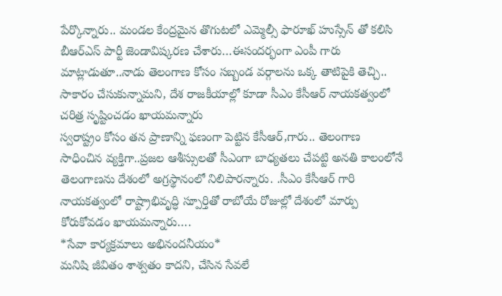పేర్కొన్నారు.. మండల కేంద్రమైన తొగుటలో ఎమ్మెల్సీ ఫారూఖ్ హుస్సేన్ తో కలిసి బీఆర్ఎస్ పార్టీ జెండావిష్కరణ చేశారు…ఈసందర్భంగా ఎంపీ గారు మాట్లాడుతూ..నాడు తెలంగాణ కోసం సబ్బండ వర్గాలను ఒక్క తాటిపైకి తెచ్చి.. సాకారం చేసుకున్నామని, దేశ రాజకీయాల్లో కూడా సీఎం కేసీఆర్ నాయకత్వంలో చరిత్ర సృష్టించడం ఖాయమన్నారు
స్వరాష్ట్రం కోసం తన ప్రాణాన్ని ఫణంగా పెట్టిన కేసీఆర్,గారు.. తెలంగాణ సాధించిన వ్యక్తిగా..ప్రజల ఆశీస్సులతో సీఎంగా బాధ్యతలు చేపట్టి అనతి కాలంలోనే తెలంగాణను దేశంలో అగ్రస్థానంలో నిలిపారన్నారు. .సీఎం కేసీఆర్ గారి నాయకత్వంలో రాష్ట్రాభివృద్ధి స్పూర్తితో రాబోయే రోజుల్లో దేశంలో మార్పు కోరుకోవడం ఖాయమన్నారు….
*సేవా కార్యక్రమాలు అభినందనీయం*
మనిషి జీవితం శాశ్వతం కాదని, చేసిన సేవలే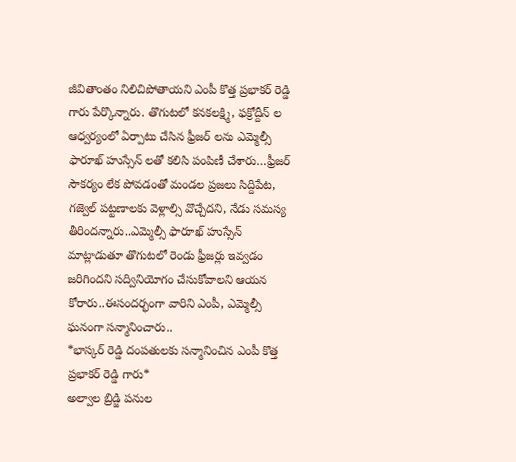జీవితాంతం నిలిచిపోతాయని ఎంపీ కొత్త ప్రభాకర్ రెడ్డి గారు పేర్కొన్నారు. తొగుటలో కనకలక్ష్మి, ఫక్రోద్దీన్ ల ఆధ్వర్యంలో ఏర్పాటు చేసిన ఫ్రీజర్ లను ఎమ్మెల్సీ ఫారూఖ్ హుస్సేన్ లతో కలిసి పంపిణీ చేశారు…ఫ్రీజర్ సౌకర్యం లేక పోవడంతో మండల ప్రజలు సిద్దిపేట, గజ్వెల్ పట్టణాలకు వెళ్లాల్సి వొచ్చేదని, నేడు సమస్య తీరిందన్నారు..ఎమ్మెల్సీ ఫారూఖ్ హుస్సేన్ మాట్లాడుతూ తొగుటలో రెండు ఫ్రీజర్లు ఇవ్వడం జరిగిందని సద్వినియోగం చేసుకోవాలని ఆయన కోరారు..ఈసందర్భంగా వారిని ఎంపీ, ఎమ్మెల్సీ ఘనంగా సన్మానించారు..
*భాస్కర్ రెడ్డి దంపతులకు సన్మానించిన ఎంపీ కొత్త ప్రభాకర్ రెడ్డి గారు*
అల్వాల బ్రిడ్జి పనుల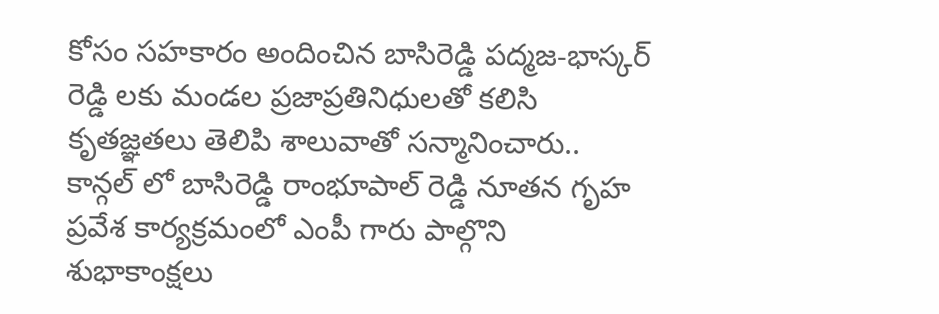కోసం సహకారం అందించిన బాసిరెడ్డి పద్మజ-భాస్కర్ రెడ్డి లకు మండల ప్రజాప్రతినిధులతో కలిసి కృతజ్ఞతలు తెలిపి శాలువాతో సన్మానించారు.. కాన్గల్ లో బాసిరెడ్డి రాంభూపాల్ రెడ్డి నూతన గృహ ప్రవేశ కార్యక్రమంలో ఎంపీ గారు పాల్గొని శుభాకాంక్షలు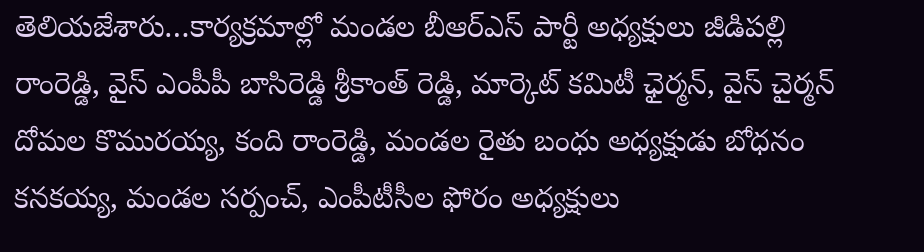తెలియజేశారు…కార్యక్రమాల్లో మండల బీఆర్ఎస్ పార్టీ అధ్యక్షులు జీడిపల్లి రాంరెడ్డి, వైస్ ఎంపీపీ బాసిరెడ్డి శ్రీకాంత్ రెడ్డి, మార్కెట్ కమిటీ ఛైర్మన్, వైస్ చైర్మన్ దోమల కొమురయ్య, కంది రాంరెడ్డి, మండల రైతు బంధు అధ్యక్షుడు బోధనం కనకయ్య, మండల సర్పంచ్, ఎంపీటీసీల ఫోరం అధ్యక్షులు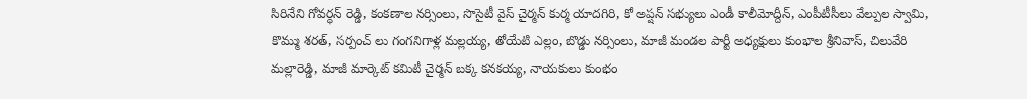సిరినేని గోవర్ధన్ రెడ్డి, కంకణాల నర్సింలు, సొసైటీ వైస్ చైర్మన్ కుర్మ యాదగిరి, కో అప్షన్ సభ్యులు ఎండీ కాలీమోద్దీన్, ఎంపీటీసీలు వేల్పుల స్వామి, కొమ్ము శరత్, సర్పంచ్ లు గంగనిగాళ్ల మల్లయ్య, తోయేటి ఎల్లం, బొడ్డు నర్సింలు, మాజీ మండల పార్టీ అధ్యక్షులు కుంభాల శ్రీనివాస్, చిలువేరి మల్లారెడ్డి, మాజీ మార్కెట్ కమిటీ చైర్మన్ బక్క కనకయ్య, నాయకులు కుంభం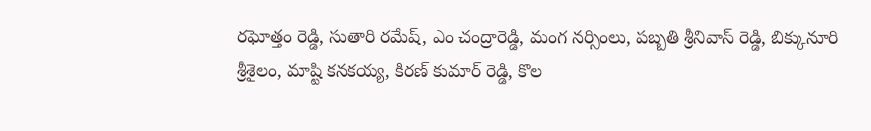రఘోత్తం రెడ్డి, సుతారి రమేష్, ఎం చంద్రారెడ్డి, మంగ నర్సింలు, పబ్బతి శ్రీనివాస్ రెడ్డి, బిక్కునూరి శ్రీశైలం, మాష్టి కనకయ్య, కిరణ్ కుమార్ రెడ్డి, కొల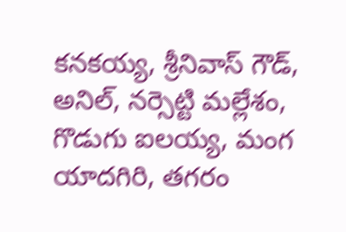కనకయ్య, శ్రీనివాస్ గౌడ్, అనిల్, నర్సెట్టి మల్లేశం, గొడుగు ఐలయ్య, మంగ యాదగిరి, తగరం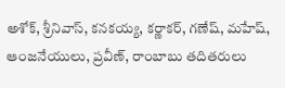అశోక్, శ్రీనివాస్, కనకయ్య, కర్ణాకర్, గణేష్, మహేష్, ఆంజనేయులు, ప్రవీణ్, రాంబాబు తదితరులు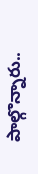పాల్గొన్నారు..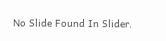No Slide Found In Slider.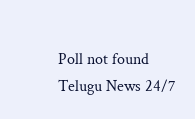Poll not found
Telugu News 24/7